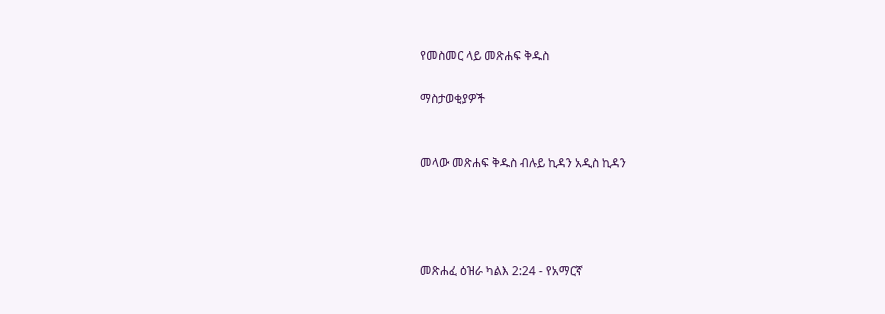የመስመር ላይ መጽሐፍ ቅዱስ

ማስታወቂያዎች


መላው መጽሐፍ ቅዱስ ብሉይ ኪዳን አዲስ ኪዳን




መጽሐፈ ዕዝራ ካልእ 2:24 - የአማርኛ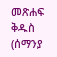መጽሐፍ ቅዱስ (ሰማንያ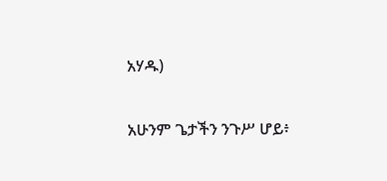አሃዱ)

አሁንም ጌታችን ንጉሥ ሆይ፥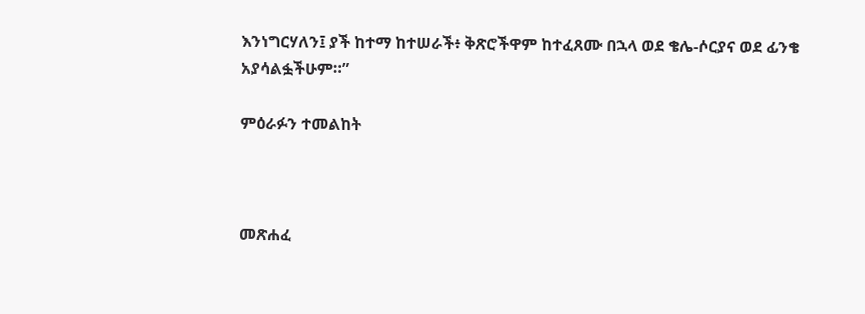እንነግርሃለን፤ ያች ከተማ ከተሠራች፥ ቅጽሮችዋም ከተፈጸሙ በኋላ ወደ ቄሌ-ሶርያና ወደ ፊንቄ አያሳልፏችሁም።”

ምዕራፉን ተመልከት



መጽሐፈ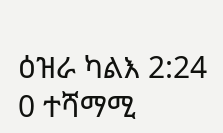ዕዝራ ካልእ 2:24
0 ተሻማሚ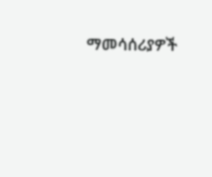ማመሳሰሪያዎች